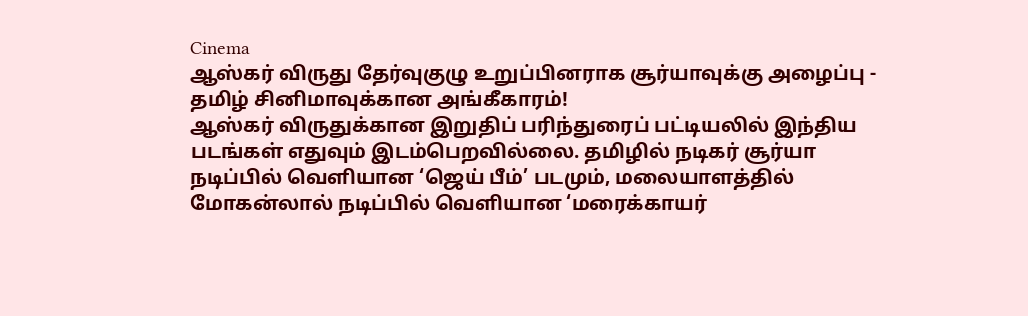Cinema
ஆஸ்கர் விருது தேர்வுகுழு உறுப்பினராக சூர்யாவுக்கு அழைப்பு - தமிழ் சினிமாவுக்கான அங்கீகாரம்!
ஆஸ்கர் விருதுக்கான இறுதிப் பரிந்துரைப் பட்டியலில் இந்திய படங்கள் எதுவும் இடம்பெறவில்லை. தமிழில் நடிகர் சூர்யா நடிப்பில் வெளியான ‘ஜெய் பீம்’ படமும், மலையாளத்தில் மோகன்லால் நடிப்பில் வெளியான ‘மரைக்காயர்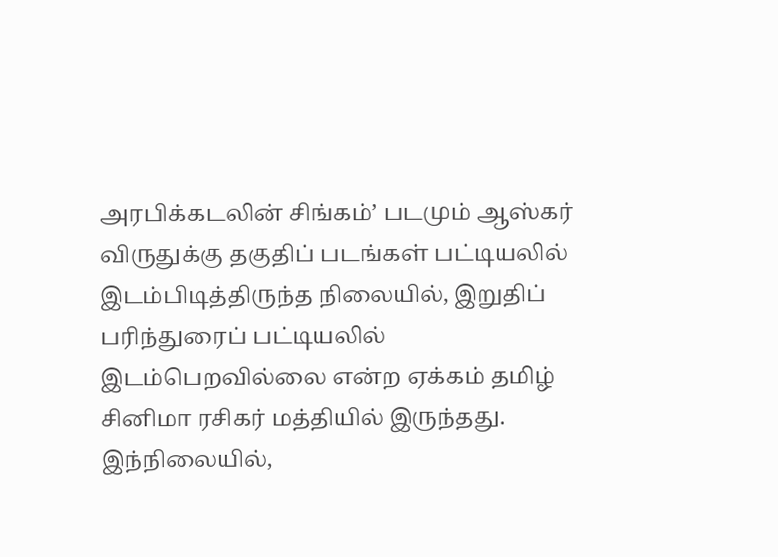அரபிக்கடலின் சிங்கம்’ படமும் ஆஸ்கர் விருதுக்கு தகுதிப் படங்கள் பட்டியலில் இடம்பிடித்திருந்த நிலையில், இறுதிப் பரிந்துரைப் பட்டியலில் இடம்பெறவில்லை என்ற ஏக்கம் தமிழ் சினிமா ரசிகர் மத்தியில் இருந்தது.
இந்நிலையில்,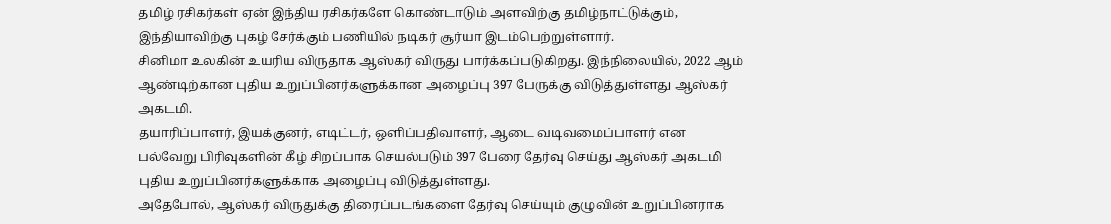தமிழ் ரசிகர்கள் ஏன் இந்திய ரசிகர்களே கொண்டாடும் அளவிற்கு தமிழ்நாட்டுக்கும், இந்தியாவிற்கு புகழ் சேர்க்கும் பணியில் நடிகர் சூர்யா இடம்பெற்றுள்ளார்.
சினிமா உலகின் உயரிய விருதாக ஆஸ்கர் விருது பார்க்கப்படுகிறது. இந்நிலையில், 2022 ஆம் ஆண்டிற்கான புதிய உறுப்பினர்களுக்கான அழைப்பு 397 பேருக்கு விடுத்துள்ளது ஆஸ்கர் அகடமி.
தயாரிப்பாளர், இயக்குனர், எடிட்டர், ஒளிப்பதிவாளர், ஆடை வடிவமைப்பாளர் என பல்வேறு பிரிவுகளின் கீழ் சிறப்பாக செயல்படும் 397 பேரை தேர்வு செய்து ஆஸ்கர் அகடமி புதிய உறுப்பினர்களுக்காக அழைப்பு விடுத்துள்ளது.
அதேபோல், ஆஸ்கர் விருதுக்கு திரைப்படங்களை தேர்வு செய்யும் குழுவின் உறுப்பினராக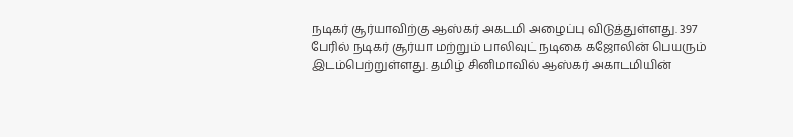நடிகர் சூர்யாவிற்கு ஆஸ்கர் அகடமி அழைப்பு விடுத்துள்ளது. 397 பேரில் நடிகர் சூர்யா மற்றும் பாலிவுட் நடிகை கஜோலின் பெயரும் இடம்பெற்றுள்ளது. தமிழ் சினிமாவில் ஆஸ்கர் அகாடமியின்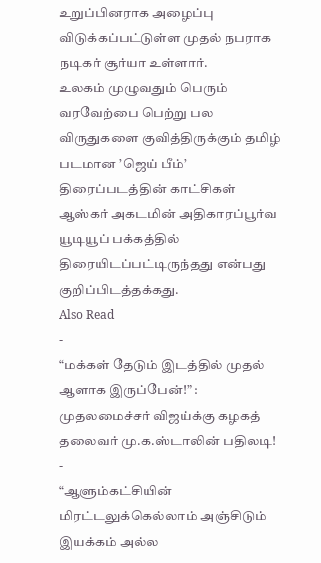உறுப்பினராக அழைப்பு விடுக்கப்பட்டுள்ள முதல் நபராக நடிகர் சூர்யா உள்ளார்.
உலகம் முழுவதும் பெரும் வரவேற்பை பெற்று பல விருதுகளை குவித்திருக்கும் தமிழ் படமான ’ஜெய் பீம்’ திரைப்படத்தின் காட்சிகள் ஆஸ்கர் அகடமின் அதிகாரப்பூர்வ யூடியூப் பக்கத்தில் திரையிடப்பட்டிருந்தது என்பது குறிப்பிடத்தக்கது.
Also Read
-
“மக்கள் தேடும் இடத்தில் முதல் ஆளாக இருப்பேன்!” : முதலமைச்சர் விஜய்க்கு கழகத் தலைவர் மு.க.ஸ்டாலின் பதிலடி!
-
“ஆளும்கட்சியின் மிரட்டலுக்கெல்லாம் அஞ்சிடும் இயக்கம் அல்ல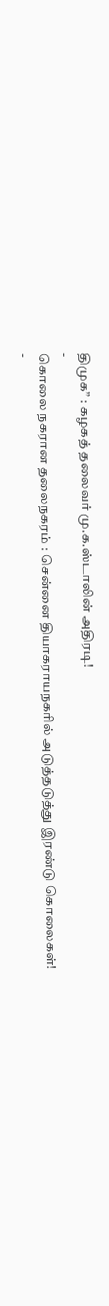திமுக” : கழகத் தலைவர் மு.க.ஸ்டாலின் அதிரடி!
-
கொலை நகரான தலைநகரம் : சென்னை தியாகராயநகரில் அடுத்தடுத்து இரண்டு கொலைகள்!
-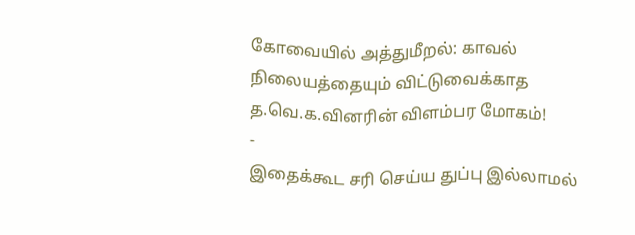கோவையில் அத்துமீறல்: காவல் நிலையத்தையும் விட்டுவைக்காத த.வெ.க.வினரின் விளம்பர மோகம்!
-
இதைக்கூட சரி செய்ய துப்பு இல்லாமல்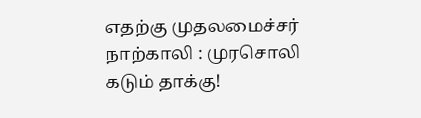எதற்கு முதலமைச்சர் நாற்காலி : முரசொலி கடும் தாக்கு!